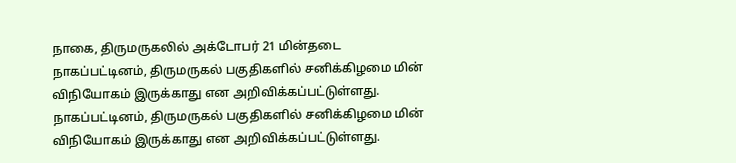நாகை, திருமருகலில் அக்டோபர் 21 மின்தடை
நாகப்பட்டினம், திருமருகல் பகுதிகளில் சனிக்கிழமை மின் விநியோகம் இருக்காது என அறிவிக்கப்பட்டுள்ளது.
நாகப்பட்டினம், திருமருகல் பகுதிகளில் சனிக்கிழமை மின் விநியோகம் இருக்காது என அறிவிக்கப்பட்டுள்ளது.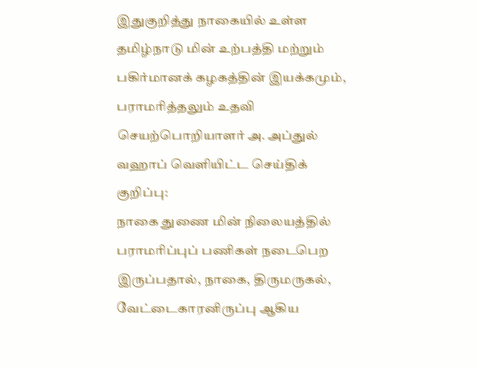இதுகுறித்து நாகையில் உள்ள தமிழ்நாடு மின் உற்பத்தி மற்றும் பகிர்மானக் கழகத்தின் இயக்கமும், பராமரித்தலும் உதவி செயற்பொறியாளர் அ. அப்துல் வஹாப் வெளியிட்ட செய்திக் குறிப்பு:
நாகை துணை மின் நிலையத்தில் பராமரிப்புப் பணிகள் நடைபெற இருப்பதால், நாகை, திருமருகல், வேட்டைகாரனிருப்பு ஆகிய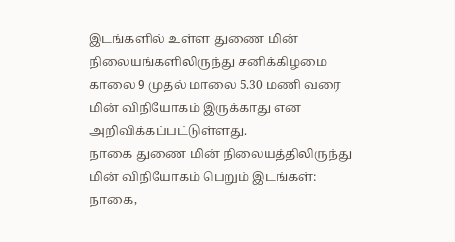இடங்களில் உள்ள துணை மின் நிலையங்களிலிருந்து சனிக்கிழமை காலை 9 முதல் மாலை 5.30 மணி வரை மின் விநியோகம் இருக்காது என அறிவிக்கப்பட்டுள்ளது.
நாகை துணை மின் நிலையத்திலிருந்து மின் விநியோகம் பெறும் இடங்கள்: நாகை,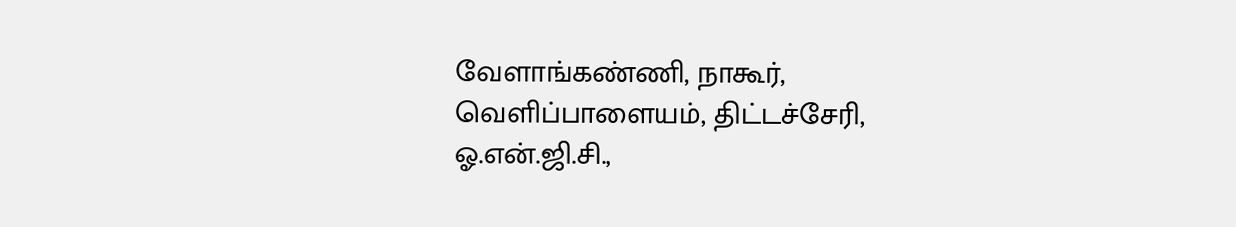வேளாங்கண்ணி, நாகூர், வெளிப்பாளையம், திட்டச்சேரி, ஓ.என்.ஜி.சி.,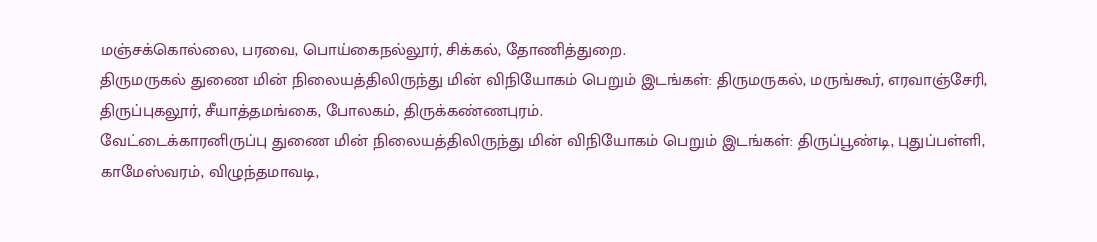மஞ்சக்கொல்லை, பரவை, பொய்கைநல்லூர், சிக்கல், தோணித்துறை.
திருமருகல் துணை மின் நிலையத்திலிருந்து மின் விநியோகம் பெறும் இடங்கள்: திருமருகல், மருங்கூர், எரவாஞ்சேரி, திருப்புகலூர், சீயாத்தமங்கை, போலகம், திருக்கண்ணபுரம்.
வேட்டைக்காரனிருப்பு துணை மின் நிலையத்திலிருந்து மின் விநியோகம் பெறும் இடங்கள்: திருப்பூண்டி, புதுப்பள்ளி, காமேஸ்வரம், விழுந்தமாவடி,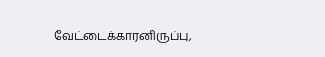வேட்டைக்காரனிருப்பு,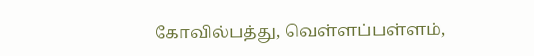கோவில்பத்து, வெள்ளப்பள்ளம்,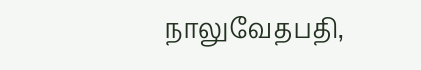நாலுவேதபதி,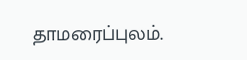தாமரைப்புலம்.